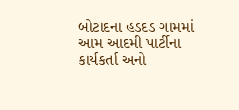બોટાદના હડદડ ગામમાં આમ આદમી પાર્ટીના કાર્યકર્તા અનો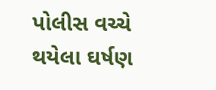પોલીસ વચ્ચે થયેલા ઘર્ષણ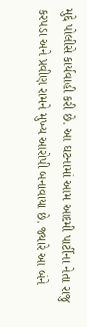મુદ્દે પોલીસે કાર્યવાહી કરી છે. આ ઘટનામાં આમ આદમી પાર્ટીના નેતા રાજુ કરપડા અને પ્રવીણ રામને મુખ્ય આરોપી બનાવાયા છે. જ્યારે આ બંને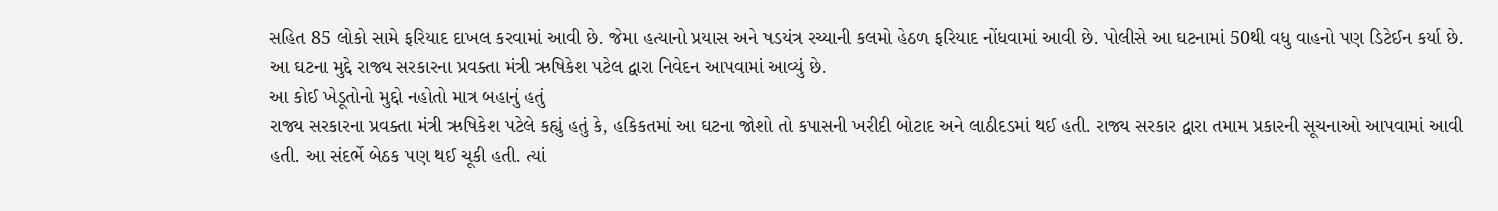સહિત 85 લોકો સામે ફરિયાદ દાખલ કરવામાં આવી છે. જેમા હત્યાનો પ્રયાસ અને ષડયંત્ર રચ્યાની કલમો હેઠળ ફરિયાદ નોંધવામાં આવી છે. પોલીસે આ ઘટનામાં 50થી વધુ વાહનો પણ ડિટેઈન કર્યા છે. આ ઘટના મુદ્દે રાજ્ય સરકારના પ્રવક્તા મંત્રી ઋષિકેશ પટેલ દ્વારા નિવેદન આપવામાં આવ્યું છે.
આ કોઈ ખેડૂતોનો મુદ્દો નહોતો માત્ર બહાનું હતું
રાજ્ય સરકારના પ્રવક્તા મંત્રી ઋષિકેશ પટેલે કહ્યું હતું કે, હકિકતમાં આ ઘટના જોશો તો કપાસની ખરીદી બોટાદ અને લાઠીદડમાં થઈ હતી. રાજ્ય સરકાર દ્વારા તમામ પ્રકારની સૂચનાઓ આપવામાં આવી હતી. આ સંદર્ભે બેઠક પણ થઈ ચૂકી હતી. ત્યાં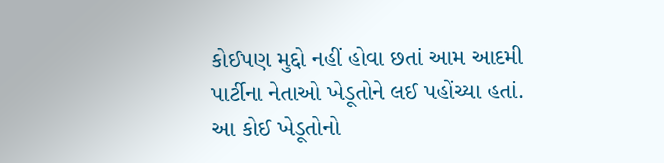કોઈપણ મુદ્દો નહીં હોવા છતાં આમ આદમી પાર્ટીના નેતાઓ ખેડૂતોને લઈ પહોંચ્યા હતાં. આ કોઈ ખેડૂતોનો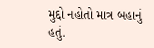મુદ્દો નહોતો માત્ર બહાનું હતું.